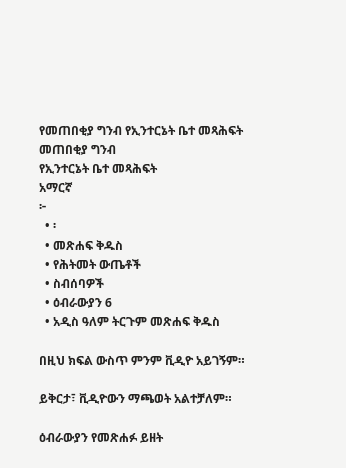የመጠበቂያ ግንብ የኢንተርኔት ቤተ መጻሕፍት
መጠበቂያ ግንብ
የኢንተርኔት ቤተ መጻሕፍት
አማርኛ
፦
  • ፡
  • መጽሐፍ ቅዱስ
  • የሕትመት ውጤቶች
  • ስብሰባዎች
  • ዕብራውያን 6
  • አዲስ ዓለም ትርጉም መጽሐፍ ቅዱስ

በዚህ ክፍል ውስጥ ምንም ቪዲዮ አይገኝም።

ይቅርታ፣ ቪዲዮውን ማጫወት አልተቻለም።

ዕብራውያን የመጽሐፉ ይዘት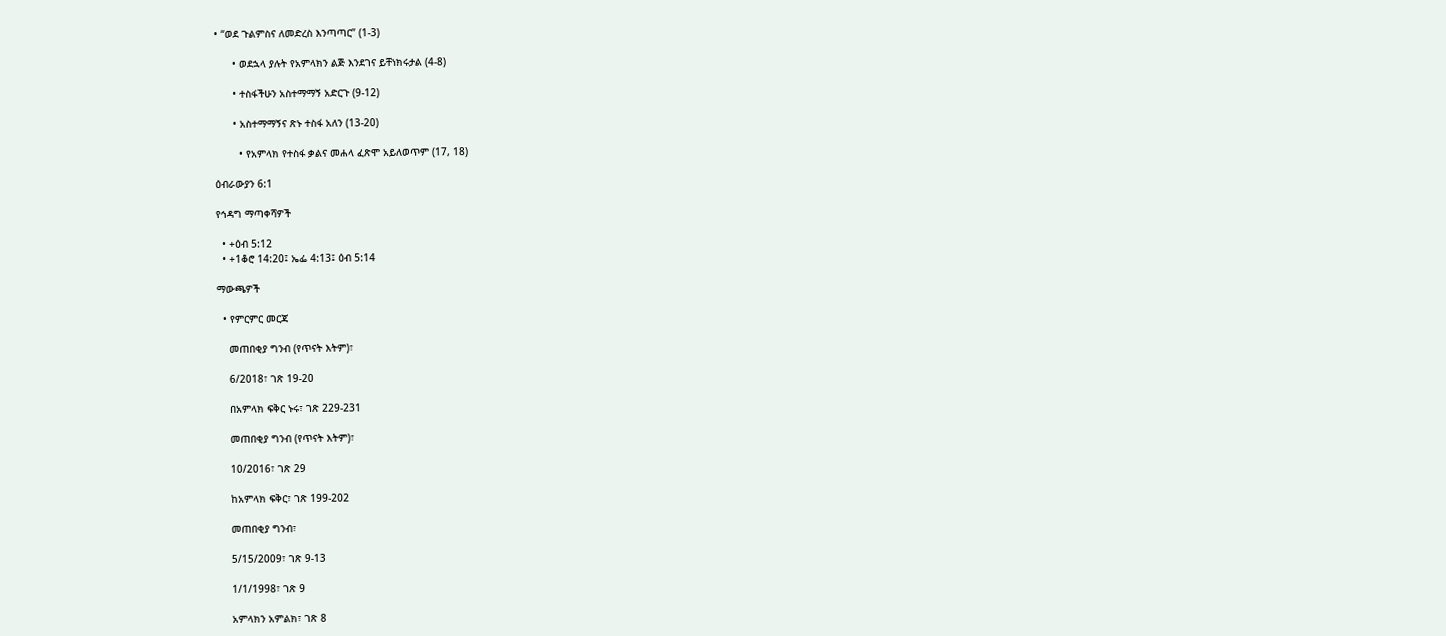• “ወደ ጉልምስና ለመድረስ እንጣጣር” (1-3)

      • ወደኋላ ያሉት የአምላክን ልጅ እንደገና ይቸነክሩታል (4-8)

      • ተስፋችሁን አስተማማኝ አድርጉ (9-12)

      • አስተማማኝና ጽኑ ተስፋ አለን (13-20)

        • የአምላክ የተስፋ ቃልና መሐላ ፈጽሞ አይለወጥም (17, 18)

ዕብራውያን 6:1

የኅዳግ ማጣቀሻዎች

  • +ዕብ 5:12
  • +1ቆሮ 14:20፤ ኤፌ 4:13፤ ዕብ 5:14

ማውጫዎች

  • የምርምር መርጃ

    መጠበቂያ ግንብ (የጥናት እትም)፣

    6/2018፣ ገጽ 19-20

    በአምላክ ፍቅር ኑሩ፣ ገጽ 229-231

    መጠበቂያ ግንብ (የጥናት እትም)፣

    10/2016፣ ገጽ 29

    ከአምላክ ፍቅር፣ ገጽ 199-202

    መጠበቂያ ግንብ፣

    5/15/2009፣ ገጽ 9-13

    1/1/1998፣ ገጽ 9

    አምላክን አምልክ፣ ገጽ 8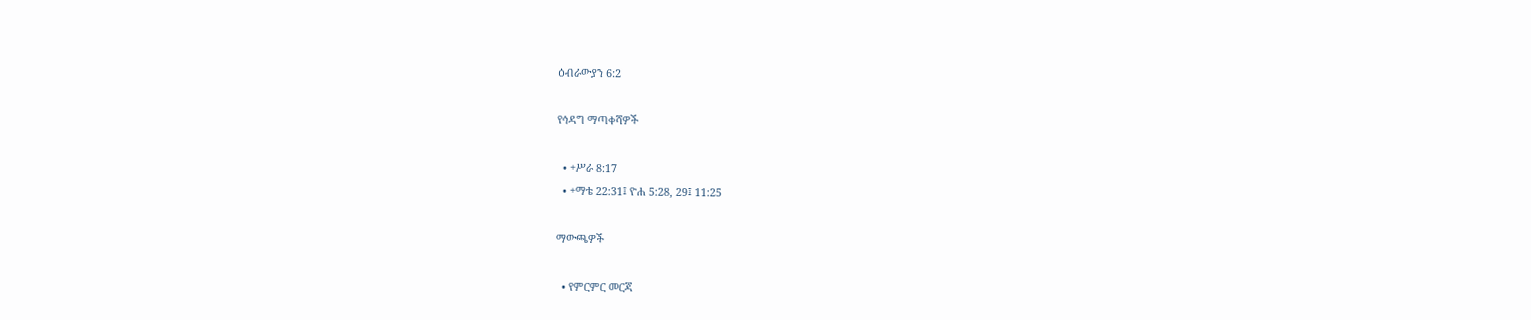ዕብራውያን 6:2

የኅዳግ ማጣቀሻዎች

  • +ሥራ 8:17
  • +ማቴ 22:31፤ ዮሐ 5:28, 29፤ 11:25

ማውጫዎች

  • የምርምር መርጃ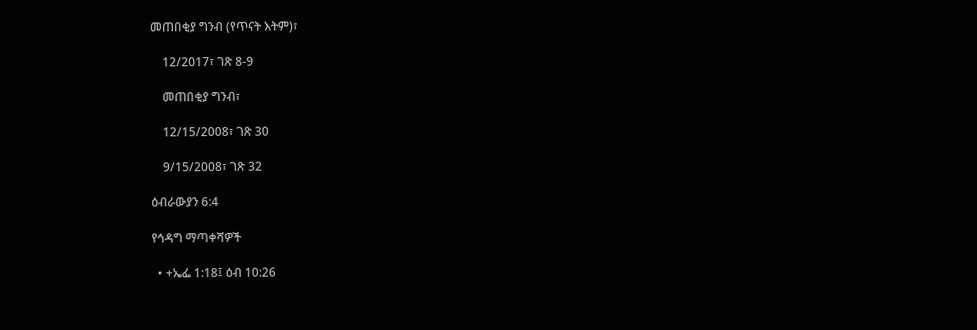መጠበቂያ ግንብ (የጥናት እትም)፣

    12/2017፣ ገጽ 8-9

    መጠበቂያ ግንብ፣

    12/15/2008፣ ገጽ 30

    9/15/2008፣ ገጽ 32

ዕብራውያን 6:4

የኅዳግ ማጣቀሻዎች

  • +ኤፌ 1:18፤ ዕብ 10:26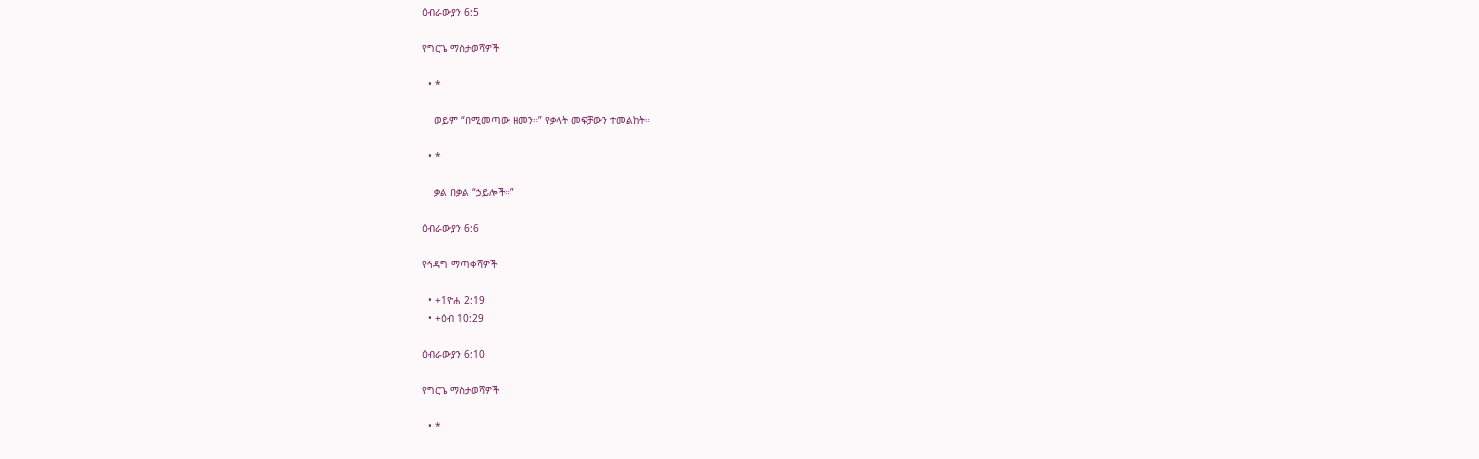ዕብራውያን 6:5

የግርጌ ማስታወሻዎች

  • *

    ወይም “በሚመጣው ዘመን።” የቃላት መፍቻውን ተመልከት።

  • *

    ቃል በቃል “ኃይሎች።”

ዕብራውያን 6:6

የኅዳግ ማጣቀሻዎች

  • +1ዮሐ 2:19
  • +ዕብ 10:29

ዕብራውያን 6:10

የግርጌ ማስታወሻዎች

  • *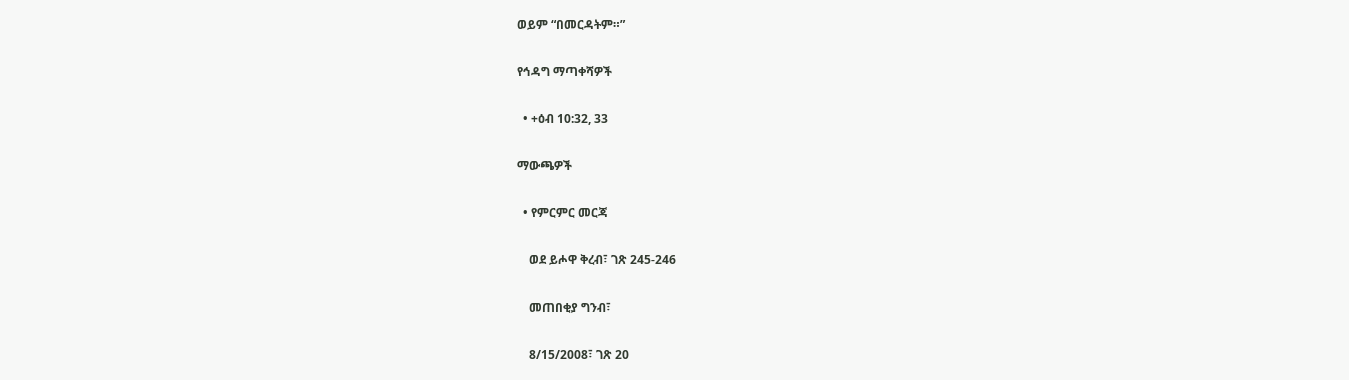ወይም “በመርዳትም።”

የኅዳግ ማጣቀሻዎች

  • +ዕብ 10:32, 33

ማውጫዎች

  • የምርምር መርጃ

    ወደ ይሖዋ ቅረብ፣ ገጽ 245-246

    መጠበቂያ ግንብ፣

    8/15/2008፣ ገጽ 20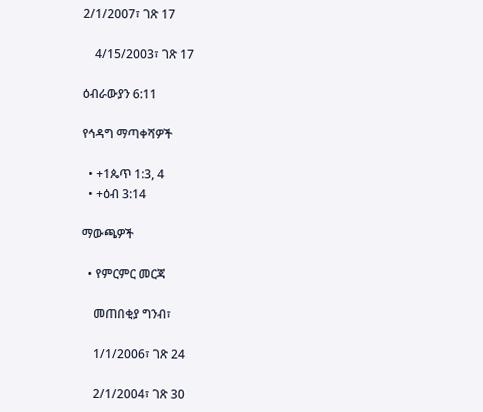2/1/2007፣ ገጽ 17

    4/15/2003፣ ገጽ 17

ዕብራውያን 6:11

የኅዳግ ማጣቀሻዎች

  • +1ጴጥ 1:3, 4
  • +ዕብ 3:14

ማውጫዎች

  • የምርምር መርጃ

    መጠበቂያ ግንብ፣

    1/1/2006፣ ገጽ 24

    2/1/2004፣ ገጽ 30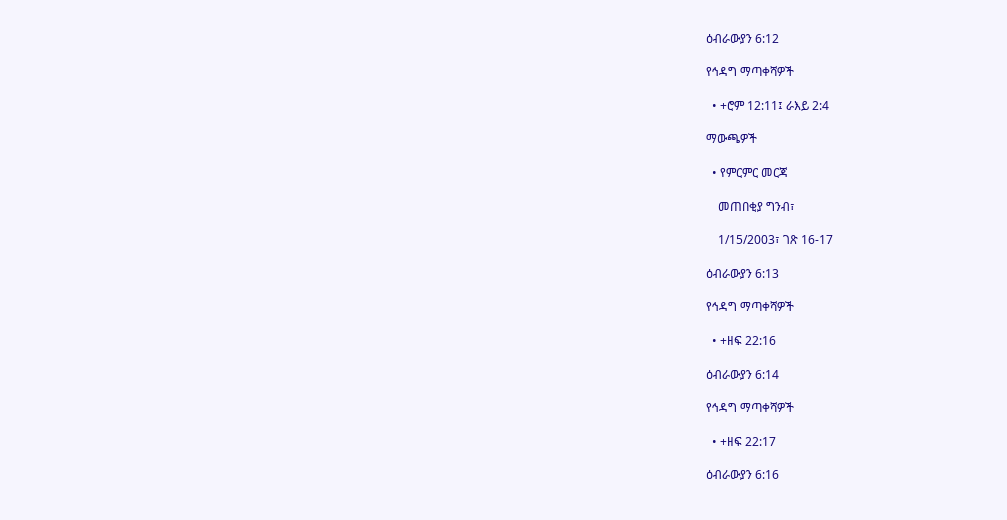ዕብራውያን 6:12

የኅዳግ ማጣቀሻዎች

  • +ሮም 12:11፤ ራእይ 2:4

ማውጫዎች

  • የምርምር መርጃ

    መጠበቂያ ግንብ፣

    1/15/2003፣ ገጽ 16-17

ዕብራውያን 6:13

የኅዳግ ማጣቀሻዎች

  • +ዘፍ 22:16

ዕብራውያን 6:14

የኅዳግ ማጣቀሻዎች

  • +ዘፍ 22:17

ዕብራውያን 6:16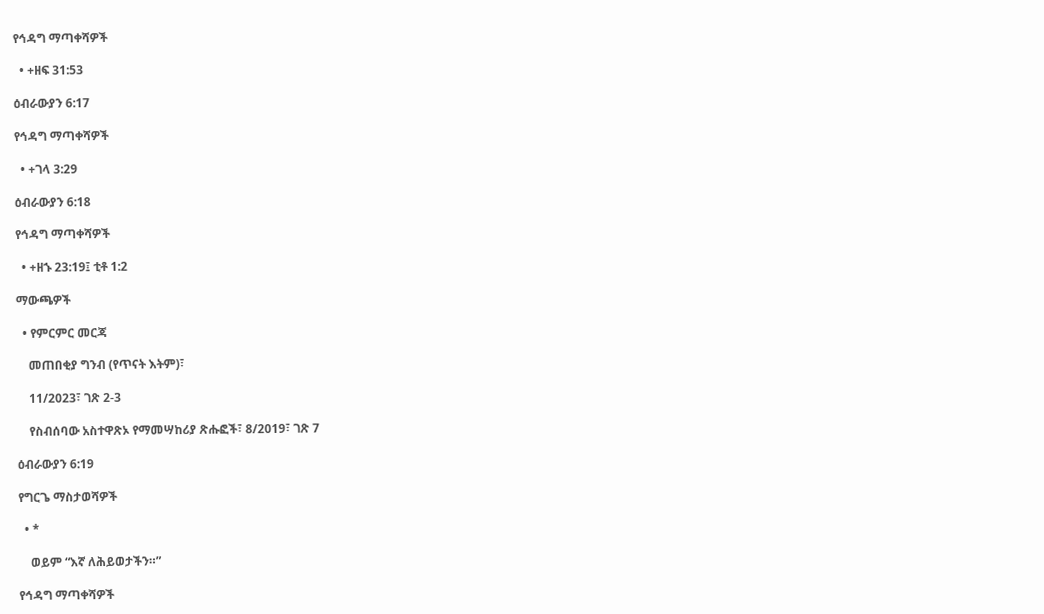የኅዳግ ማጣቀሻዎች

  • +ዘፍ 31:53

ዕብራውያን 6:17

የኅዳግ ማጣቀሻዎች

  • +ገላ 3:29

ዕብራውያን 6:18

የኅዳግ ማጣቀሻዎች

  • +ዘኁ 23:19፤ ቲቶ 1:2

ማውጫዎች

  • የምርምር መርጃ

    መጠበቂያ ግንብ (የጥናት እትም)፣

    11/2023፣ ገጽ 2-3

    የስብሰባው አስተዋጽኦ የማመሣከሪያ ጽሑፎች፣ 8/2019፣ ገጽ 7

ዕብራውያን 6:19

የግርጌ ማስታወሻዎች

  • *

    ወይም “እኛ ለሕይወታችን።”

የኅዳግ ማጣቀሻዎች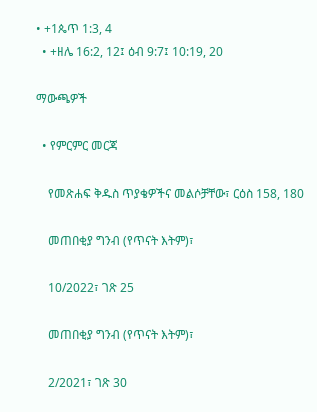• +1ጴጥ 1:3, 4
  • +ዘሌ 16:2, 12፤ ዕብ 9:7፤ 10:19, 20

ማውጫዎች

  • የምርምር መርጃ

    የመጽሐፍ ቅዱስ ጥያቄዎችና መልሶቻቸው፣ ርዕስ 158, 180

    መጠበቂያ ግንብ (የጥናት እትም)፣

    10/2022፣ ገጽ 25

    መጠበቂያ ግንብ (የጥናት እትም)፣

    2/2021፣ ገጽ 30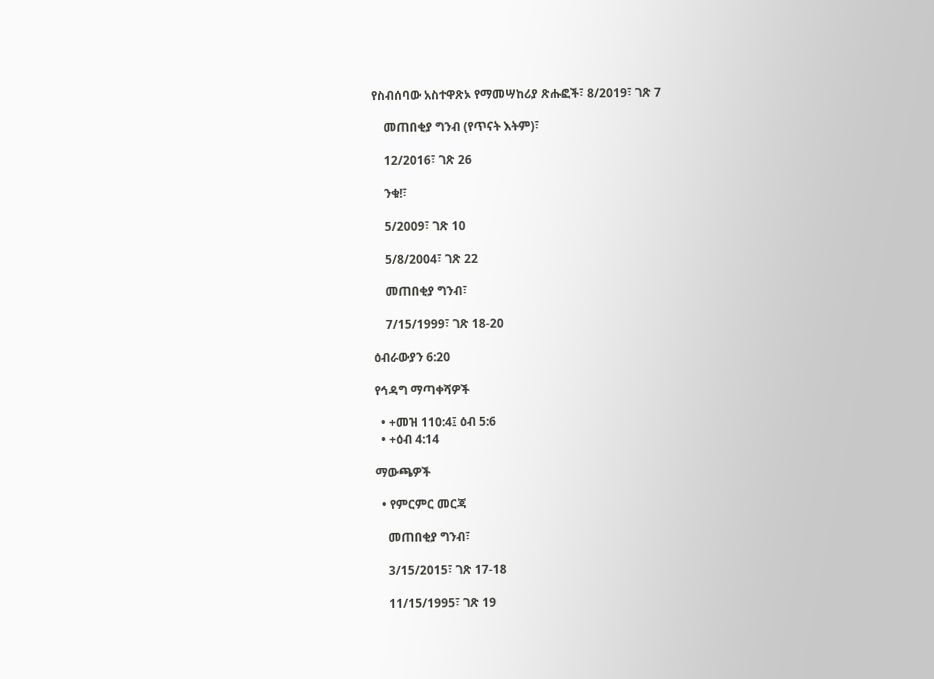የስብሰባው አስተዋጽኦ የማመሣከሪያ ጽሑፎች፣ 8/2019፣ ገጽ 7

    መጠበቂያ ግንብ (የጥናት እትም)፣

    12/2016፣ ገጽ 26

    ንቁ!፣

    5/2009፣ ገጽ 10

    5/8/2004፣ ገጽ 22

    መጠበቂያ ግንብ፣

    7/15/1999፣ ገጽ 18-20

ዕብራውያን 6:20

የኅዳግ ማጣቀሻዎች

  • +መዝ 110:4፤ ዕብ 5:6
  • +ዕብ 4:14

ማውጫዎች

  • የምርምር መርጃ

    መጠበቂያ ግንብ፣

    3/15/2015፣ ገጽ 17-18

    11/15/1995፣ ገጽ 19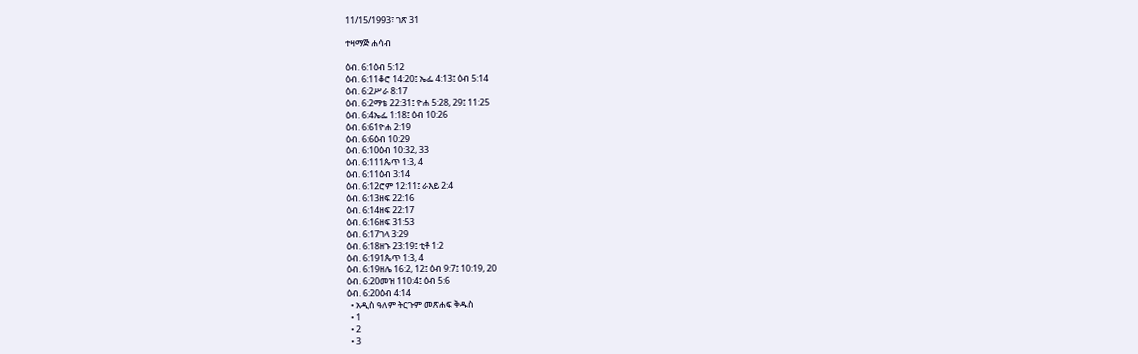11/15/1993፣ ገጽ 31

ተዛማጅ ሐሳብ

ዕብ. 6:1ዕብ 5:12
ዕብ. 6:11ቆሮ 14:20፤ ኤፌ 4:13፤ ዕብ 5:14
ዕብ. 6:2ሥራ 8:17
ዕብ. 6:2ማቴ 22:31፤ ዮሐ 5:28, 29፤ 11:25
ዕብ. 6:4ኤፌ 1:18፤ ዕብ 10:26
ዕብ. 6:61ዮሐ 2:19
ዕብ. 6:6ዕብ 10:29
ዕብ. 6:10ዕብ 10:32, 33
ዕብ. 6:111ጴጥ 1:3, 4
ዕብ. 6:11ዕብ 3:14
ዕብ. 6:12ሮም 12:11፤ ራእይ 2:4
ዕብ. 6:13ዘፍ 22:16
ዕብ. 6:14ዘፍ 22:17
ዕብ. 6:16ዘፍ 31:53
ዕብ. 6:17ገላ 3:29
ዕብ. 6:18ዘኁ 23:19፤ ቲቶ 1:2
ዕብ. 6:191ጴጥ 1:3, 4
ዕብ. 6:19ዘሌ 16:2, 12፤ ዕብ 9:7፤ 10:19, 20
ዕብ. 6:20መዝ 110:4፤ ዕብ 5:6
ዕብ. 6:20ዕብ 4:14
  • አዲስ ዓለም ትርጉም መጽሐፍ ቅዱስ
  • 1
  • 2
  • 3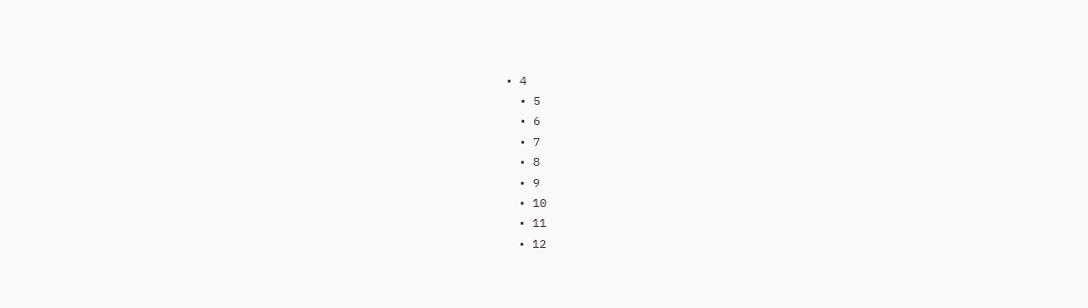• 4
  • 5
  • 6
  • 7
  • 8
  • 9
  • 10
  • 11
  • 12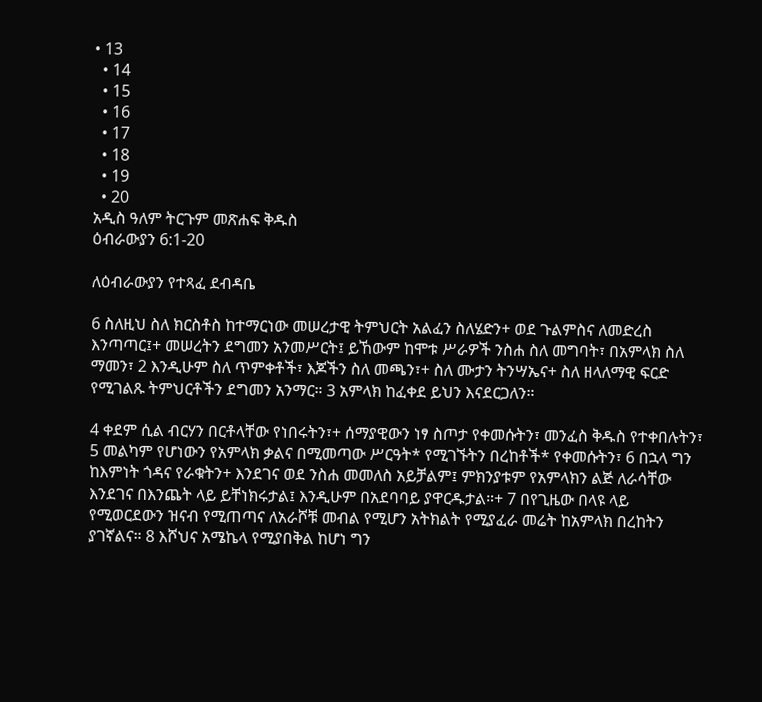• 13
  • 14
  • 15
  • 16
  • 17
  • 18
  • 19
  • 20
አዲስ ዓለም ትርጉም መጽሐፍ ቅዱስ
ዕብራውያን 6:1-20

ለዕብራውያን የተጻፈ ደብዳቤ

6 ስለዚህ ስለ ክርስቶስ ከተማርነው መሠረታዊ ትምህርት አልፈን ስለሄድን+ ወደ ጉልምስና ለመድረስ እንጣጣር፤+ መሠረትን ደግመን አንመሥርት፤ ይኸውም ከሞቱ ሥራዎች ንስሐ ስለ መግባት፣ በአምላክ ስለ ማመን፣ 2 እንዲሁም ስለ ጥምቀቶች፣ እጆችን ስለ መጫን፣+ ስለ ሙታን ትንሣኤና+ ስለ ዘላለማዊ ፍርድ የሚገልጹ ትምህርቶችን ደግመን አንማር። 3 አምላክ ከፈቀደ ይህን እናደርጋለን።

4 ቀደም ሲል ብርሃን በርቶላቸው የነበሩትን፣+ ሰማያዊውን ነፃ ስጦታ የቀመሱትን፣ መንፈስ ቅዱስ የተቀበሉትን፣ 5 መልካም የሆነውን የአምላክ ቃልና በሚመጣው ሥርዓት* የሚገኙትን በረከቶች* የቀመሱትን፣ 6 በኋላ ግን ከእምነት ጎዳና የራቁትን+ እንደገና ወደ ንስሐ መመለስ አይቻልም፤ ምክንያቱም የአምላክን ልጅ ለራሳቸው እንደገና በእንጨት ላይ ይቸነክሩታል፤ እንዲሁም በአደባባይ ያዋርዱታል።+ 7 በየጊዜው በላዩ ላይ የሚወርደውን ዝናብ የሚጠጣና ለአራሾቹ መብል የሚሆን አትክልት የሚያፈራ መሬት ከአምላክ በረከትን ያገኛልና። 8 እሾህና አሜኬላ የሚያበቅል ከሆነ ግን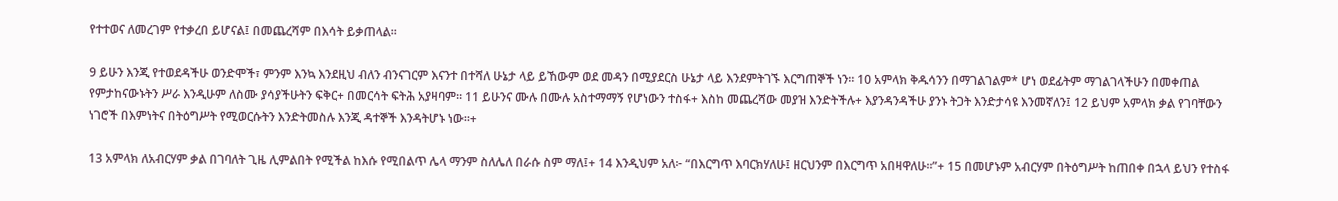የተተወና ለመረገም የተቃረበ ይሆናል፤ በመጨረሻም በእሳት ይቃጠላል።

9 ይሁን እንጂ የተወደዳችሁ ወንድሞች፣ ምንም እንኳ እንደዚህ ብለን ብንናገርም እናንተ በተሻለ ሁኔታ ላይ ይኸውም ወደ መዳን በሚያደርስ ሁኔታ ላይ እንደምትገኙ እርግጠኞች ነን። 10 አምላክ ቅዱሳንን በማገልገልም* ሆነ ወደፊትም ማገልገላችሁን በመቀጠል የምታከናውኑትን ሥራ እንዲሁም ለስሙ ያሳያችሁትን ፍቅር+ በመርሳት ፍትሕ አያዛባም። 11 ይሁንና ሙሉ በሙሉ አስተማማኝ የሆነውን ተስፋ+ እስከ መጨረሻው መያዝ እንድትችሉ+ እያንዳንዳችሁ ያንኑ ትጋት እንድታሳዩ እንመኛለን፤ 12 ይህም አምላክ ቃል የገባቸውን ነገሮች በእምነትና በትዕግሥት የሚወርሱትን እንድትመስሉ እንጂ ዳተኞች እንዳትሆኑ ነው።+

13 አምላክ ለአብርሃም ቃል በገባለት ጊዜ ሊምልበት የሚችል ከእሱ የሚበልጥ ሌላ ማንም ስለሌለ በራሱ ስም ማለ፤+ 14 እንዲህም አለ፦ “በእርግጥ እባርክሃለሁ፤ ዘርህንም በእርግጥ አበዛዋለሁ።”+ 15 በመሆኑም አብርሃም በትዕግሥት ከጠበቀ በኋላ ይህን የተስፋ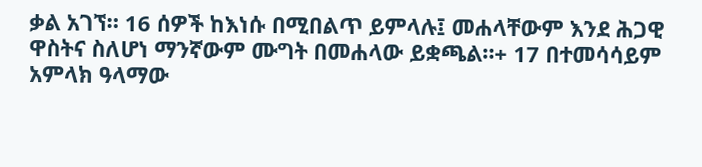ቃል አገኘ። 16 ሰዎች ከእነሱ በሚበልጥ ይምላሉ፤ መሐላቸውም እንደ ሕጋዊ ዋስትና ስለሆነ ማንኛውም ሙግት በመሐላው ይቋጫል።+ 17 በተመሳሳይም አምላክ ዓላማው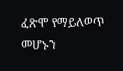ፈጽሞ የማይለወጥ መሆኑን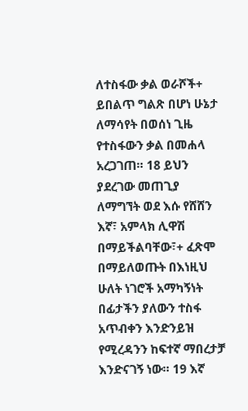ለተስፋው ቃል ወራሾች+ ይበልጥ ግልጽ በሆነ ሁኔታ ለማሳየት በወሰነ ጊዜ የተስፋውን ቃል በመሐላ አረጋገጠ። 18 ይህን ያደረገው መጠጊያ ለማግኘት ወደ እሱ የሸሸን እኛ፣ አምላክ ሊዋሽ በማይችልባቸው፣+ ፈጽሞ በማይለወጡት በእነዚህ ሁለት ነገሮች አማካኝነት በፊታችን ያለውን ተስፋ አጥብቀን እንድንይዝ የሚረዳንን ከፍተኛ ማበረታቻ እንድናገኝ ነው። 19 እኛ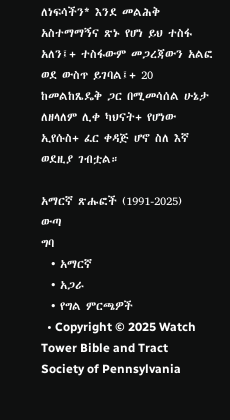ለነፍሳችን* እንደ መልሕቅ አስተማማኝና ጽኑ የሆነ ይህ ተስፋ አለን፤+ ተስፋውም መጋረጃውን አልፎ ወደ ውስጥ ይገባል፤+ 20 ከመልከጼዴቅ ጋር በሚመሳሰል ሁኔታ ለዘላለም ሊቀ ካህናት+ የሆነው ኢየሱስ+ ፈር ቀዳጅ ሆኖ ስለ እኛ ወደዚያ ገብቷል።

አማርኛ ጽሑፎች (1991-2025)
ውጣ
ግባ
  • አማርኛ
  • አጋራ
  • የግል ምርጫዎች
  • Copyright © 2025 Watch Tower Bible and Tract Society of Pennsylvania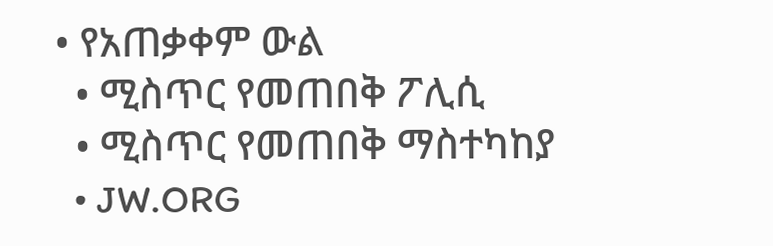• የአጠቃቀም ውል
  • ሚስጥር የመጠበቅ ፖሊሲ
  • ሚስጥር የመጠበቅ ማስተካከያ
  • JW.ORG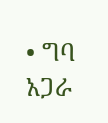• ግባ
አጋራ